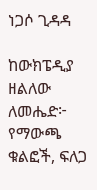ነጋሶ ጊዳዳ

ከውክፔዲያ
ዘልለው ለመሔድ፦ የማውጫ ቁልፎች, ፍለጋ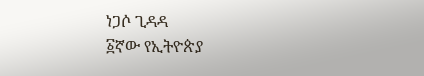ነጋሶ ጊዳዳ
፩ኛው የኢትዮጵያ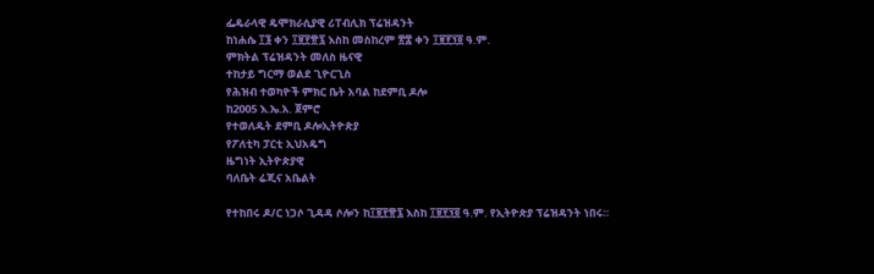ፌዴራላዊ ዴሞክራሲያዊ ሪፐብሊክ ፕሬዝዳንት
ከነሐሴ ፲፮ ቀን ፲፱፻፹፯ እስከ መስከረም ፳፰ ቀን ፲፱፻፺፬ ዓ.ም.
ምክትል ፕሬዝዳንት መለስ ዜናዊ
ተከታይ ግርማ ወልደ ጊዮርጊስ
የሕዝብ ተወካዮች ምክር ቤት አባል ከደምቢ ዶሎ
ከ2005 እ.ኤ.አ. ጀምሮ
የተወለዱት ደምቢ ዶሎኢትዮጵያ
የፖለቲካ ፓርቲ ኢህአዴግ
ዜግነት ኢትዮጵያዊ
ባለቤት ሬጂና አቤልት

የተከበሩ ዶ/ር ነጋሶ ጊዳዳ ሶሎን ከ፲፱፻፹፯ እስከ ፲፱፻፺፬ ዓ.ም. የኢትዮጵያ ፕሬዝዳንት ነበሩ።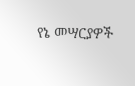የኔ መሣርያዎች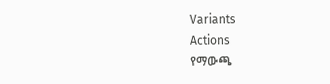Variants
Actions
የማውጫ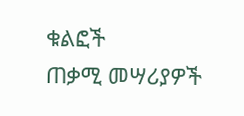ቁልፎች
ጠቃሚ መሣሪያዎች